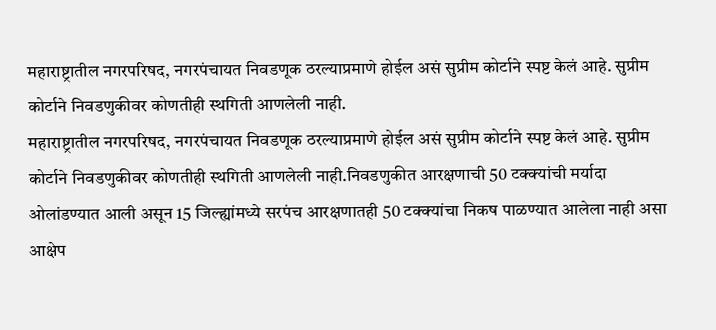महाराष्ट्रातील नगरपरिषद, नगरपंचायत निवडणूक ठरल्याप्रमाणे होईल असं सुप्रीम कोर्टाने स्पष्ट केलं आहे. सुप्रीम कोर्टाने निवडणुकीवर कोणतीही स्थगिती आणलेली नाही.
महाराष्ट्रातील नगरपरिषद, नगरपंचायत निवडणूक ठरल्याप्रमाणे होईल असं सुप्रीम कोर्टाने स्पष्ट केलं आहे. सुप्रीम कोर्टाने निवडणुकीवर कोणतीही स्थगिती आणलेली नाही.निवडणुकीत आरक्षणाची 50 टक्क्यांची मर्यादा ओलांडण्यात आली असून 15 जिल्ह्यांमध्ये सरपंच आरक्षणातही 50 टक्क्यांचा निकष पाळण्यात आलेला नाही असा आक्षेप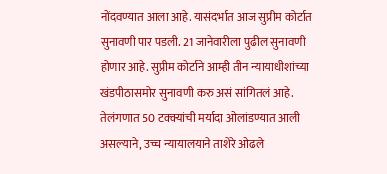नोंदवण्यात आला आहे. यासंदर्भात आज सुप्रीम कोर्टात सुनावणी पार पडली. 21 जानेवारीला पुढील सुनावणी होणार आहे. सुप्रीम कोर्टाने आम्ही तीन न्यायाधीशांच्या खंडपीठासमोर सुनावणी करु असं सांगितलं आहे.
तेलंगणात 50 टक्क्यांची मर्यादा ओलांडण्यात आली असल्याने, उच्च न्यायालयाने ताशेरे ओढले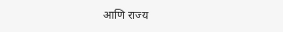आणि राज्य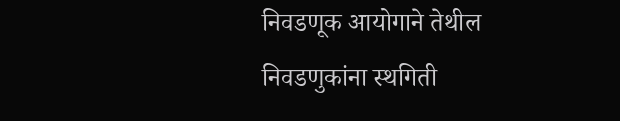निवडणूक आयोगाने तेथील निवडणुकांना स्थगिती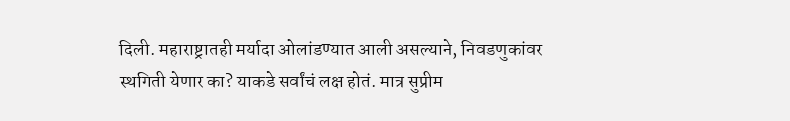दिली. महाराष्ट्रातही मर्यादा ओलांडण्यात आली असल्याने, निवडणुकांवर स्थगिती येणार का? याकडे सर्वांचं लक्ष होतं. मात्र सुप्रीम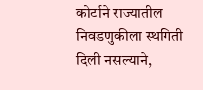कोर्टाने राज्यातील निवडणुकीला स्थगिती दिली नसल्याने,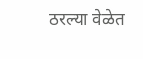ठरल्या वेळेत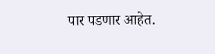पार पडणार आहेत.